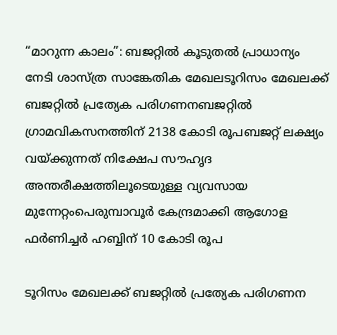“മാറുന്ന കാലം”: ബജറ്റിൽ കൂടുതൽ പ്രാധാന്യം നേടി ശാസ്ത്ര സാങ്കേതിക മേഖലടൂറിസം മേഖലക്ക് ബജറ്റിൽ പ്രത്യേക പരിഗണനബജറ്റിൽ ഗ്രാമവികസനത്തിന് 2138 കോടി രൂപബജറ്റ് ലക്ഷ്യം വയ്ക്കുന്നത് നിക്ഷേപ സൗഹൃദ അന്തരീക്ഷത്തിലൂടെയുള്ള വ്യവസായ മുന്നേറ്റംപെരുമ്പാവൂർ കേന്ദ്രമാക്കി ആഗോള ഫർണിച്ചർ ഹബ്ബിന് 10 കോടി രൂപ

ടൂറിസം മേഖലക്ക് ബജറ്റിൽ പ്രത്യേക പരിഗണന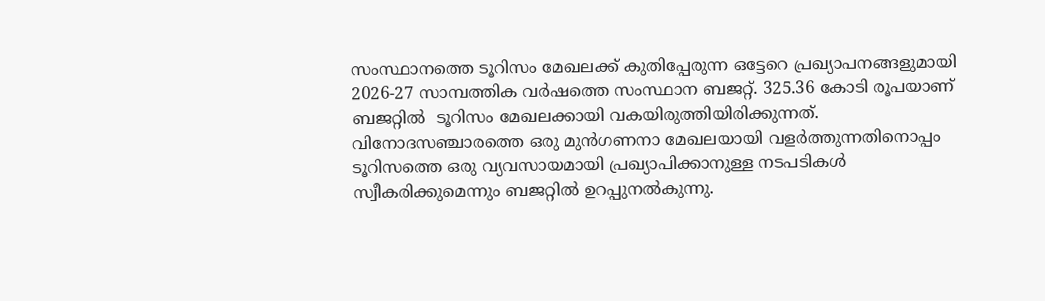സംസ്ഥാനത്തെ ടൂറിസം മേഖലക്ക് കുതിപ്പേരുന്ന ഒട്ടേറെ പ്രഖ്യാപനങ്ങളുമായി 2026-27 സാമ്പത്തിക വർഷത്തെ സംസ്ഥാന ബജറ്റ്. 325.36 കോടി രൂപയാണ് ബജറ്റിൽ  ടൂറിസം മേഖലക്കായി വകയിരുത്തിയിരിക്കുന്നത്. വിനോദസഞ്ചാരത്തെ ഒരു മുൻഗണനാ മേഖലയായി വളർത്തുന്നതിനൊപ്പം ടൂറിസത്തെ ഒരു വ്യവസായമായി പ്രഖ്യാപിക്കാനുള്ള നടപടികൾ സ്വീകരിക്കുമെന്നും ബജറ്റിൽ ഉറപ്പുനൽകുന്നു.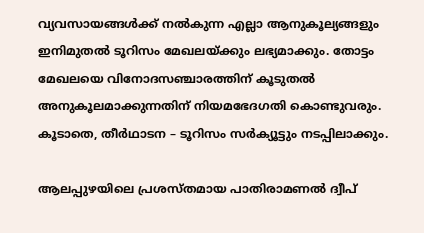വ്യവസായങ്ങൾക്ക് നൽകുന്ന എല്ലാ ആനുകൂല്യങ്ങളും ഇനിമുതൽ ടൂറിസം മേഖലയ്ക്കും ലഭ്യമാക്കും. തോട്ടം മേഖലയെ വിനോദസഞ്ചാരത്തിന് കൂടുതൽ അനുകൂലമാക്കുന്നതിന് നിയമഭേദഗതി കൊണ്ടുവരും. കൂടാതെ, തീർഥാടന – ടൂറിസം സർക്യൂട്ടും നടപ്പിലാക്കും.

ആലപ്പുഴയിലെ പ്രശസ്തമായ പാതിരാമണൽ ദ്വീപ്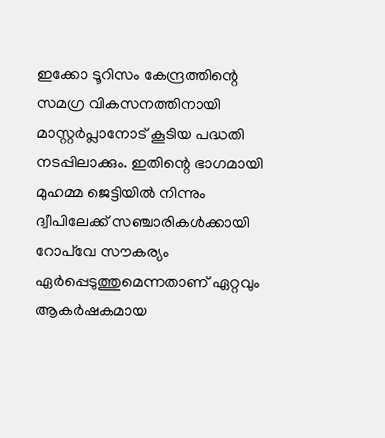ഇക്കോ ടൂറിസം കേന്ദ്രത്തിന്റെ സമഗ്ര വികസനത്തിനായി മാസ്റ്റർപ്ലാനോട് കൂടിയ പദ്ധതി നടപ്പിലാക്കും. ഇതിന്റെ ഭാഗമായി മുഹമ്മ ജെട്ടിയിൽ നിന്നും ദ്വീപിലേക്ക് സഞ്ചാരികൾക്കായി റോപ്‌വേ സൗകര്യം ഏർപ്പെടുത്തുമെന്നതാണ് ഏറ്റവും ആകർഷകമായ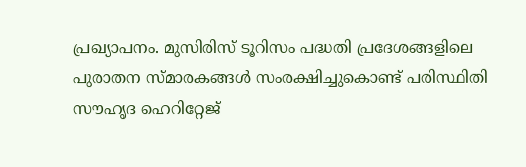പ്രഖ്യാപനം. മുസിരിസ് ടൂറിസം പദ്ധതി പ്രദേശങ്ങളിലെ പുരാതന സ്മാരകങ്ങൾ സംരക്ഷിച്ചുകൊണ്ട് പരിസ്ഥിതി സൗഹൃദ ഹെറിറ്റേജ്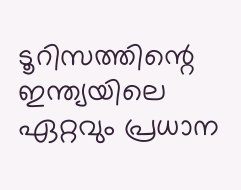ടൂറിസത്തിന്റെ ഇന്ത്യയിലെ ഏറ്റവും പ്രധാന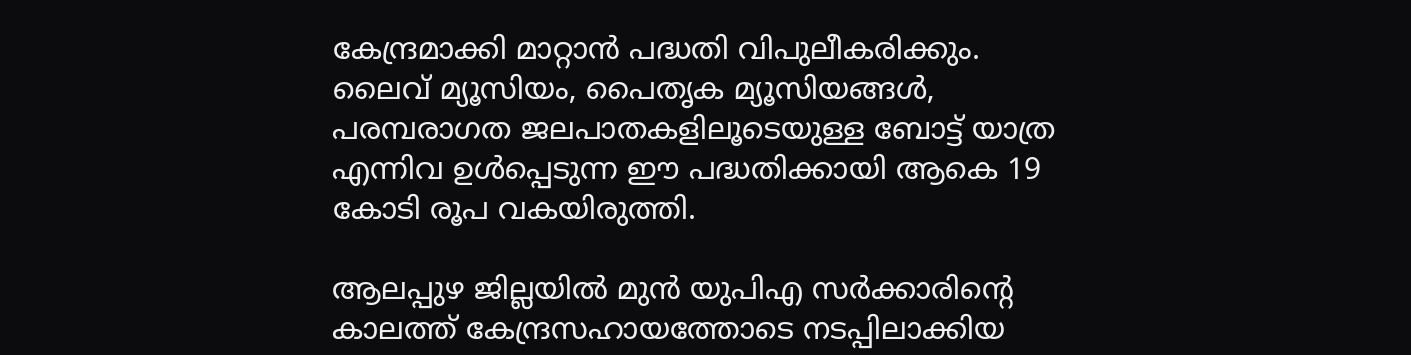കേന്ദ്രമാക്കി മാറ്റാൻ പദ്ധതി വിപുലീകരിക്കും. ലൈവ് മ്യൂസിയം, പൈതൃക മ്യൂസിയങ്ങൾ, പരമ്പരാഗത ജലപാതകളിലൂടെയുള്ള ബോട്ട് യാത്ര എന്നിവ ഉൾപ്പെടുന്ന ഈ പദ്ധതിക്കായി ആകെ 19 കോടി രൂപ വകയിരുത്തി.

ആലപ്പുഴ ജില്ലയിൽ മുൻ യുപിഎ സർക്കാരിന്റെ കാലത്ത് കേന്ദ്രസഹായത്തോടെ നടപ്പിലാക്കിയ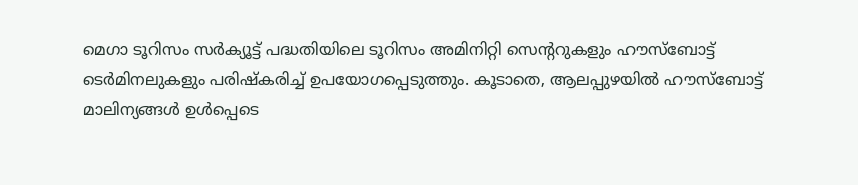മെഗാ ടൂറിസം സർക്യൂട്ട് പദ്ധതിയിലെ ടൂറിസം അമിനിറ്റി സെന്ററുകളും ഹൗസ്ബോട്ട് ടെർമിനലുകളും പരിഷ്കരിച്ച് ഉപയോഗപ്പെടുത്തും. കൂടാതെ, ആലപ്പുഴയിൽ ഹൗസ്ബോട്ട് മാലിന്യങ്ങൾ ഉൾപ്പെടെ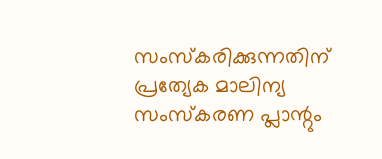സംസ്കരിക്കുന്നതിന് പ്രത്യേക മാലിന്യ സംസ്കരണ പ്ലാന്റും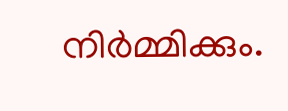നിർമ്മിക്കും.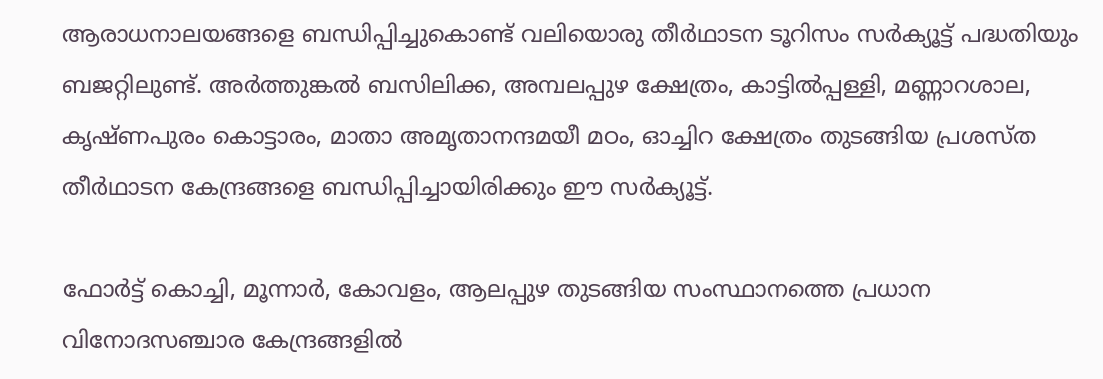ആരാധനാലയങ്ങളെ ബന്ധിപ്പിച്ചുകൊണ്ട് വലിയൊരു തീർഥാടന ടൂറിസം സർക്യൂട്ട് പദ്ധതിയും ബജറ്റിലുണ്ട്. അർത്തുങ്കൽ ബസിലിക്ക, അമ്പലപ്പുഴ ക്ഷേത്രം, കാട്ടിൽപ്പള്ളി, മണ്ണാറശാല, കൃഷ്ണപുരം കൊട്ടാരം, മാതാ അമൃതാനന്ദമയീ മഠം, ഓച്ചിറ ക്ഷേത്രം തുടങ്ങിയ പ്രശസ്ത തീർഥാടന കേന്ദ്രങ്ങളെ ബന്ധിപ്പിച്ചായിരിക്കും ഈ സർക്യൂട്ട്.

ഫോർട്ട് കൊച്ചി, മൂന്നാർ, കോവളം, ആലപ്പുഴ തുടങ്ങിയ സംസ്ഥാനത്തെ പ്രധാന വിനോദസഞ്ചാര കേന്ദ്രങ്ങളിൽ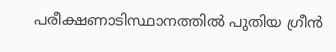പരീക്ഷണാടിസ്ഥാനത്തിൽ പുതിയ ഗ്രീൻ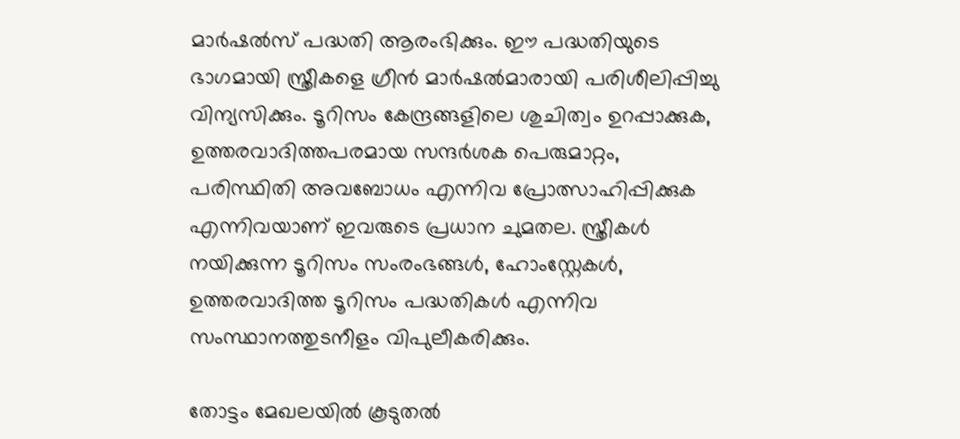മാർഷൽസ് പദ്ധതി ആരംഭിക്കും. ഈ പദ്ധതിയുടെ ഭാഗമായി സ്ത്രീകളെ ഗ്രീൻ മാർഷൽമാരായി പരിശീലിപ്പിച്ചു വിന്യസിക്കും. ടൂറിസം കേന്ദ്രങ്ങളിലെ ശുചിത്വം ഉറപ്പാക്കുക, ഉത്തരവാദിത്തപരമായ സന്ദർശക പെരുമാറ്റം, പരിസ്ഥിതി അവബോധം എന്നിവ പ്രോത്സാഹിപ്പിക്കുക എന്നിവയാണ് ഇവരുടെ പ്രധാന ചുമതല. സ്ത്രീകൾ നയിക്കുന്ന ടൂറിസം സംരംഭങ്ങൾ, ഹോംസ്റ്റേകൾ, ഉത്തരവാദിത്ത ടൂറിസം പദ്ധതികൾ എന്നിവ സംസ്ഥാനത്തുടനീളം വിപുലീകരിക്കും.

തോട്ടം മേഖലയിൽ കൂടുതൽ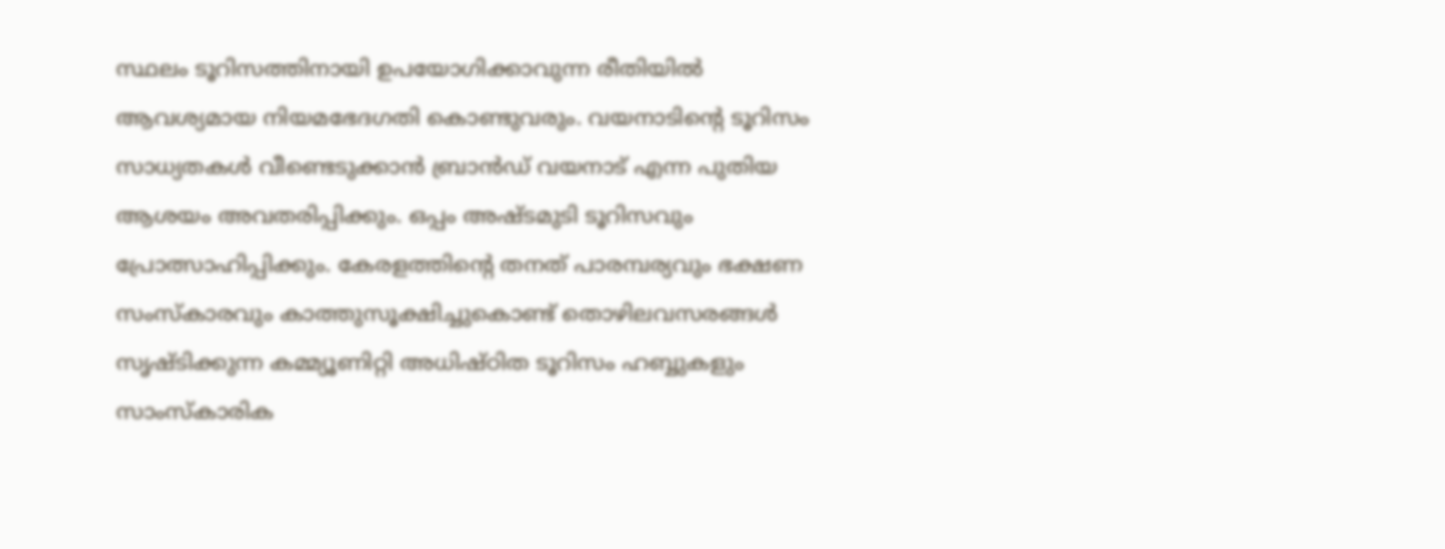സ്ഥലം ടൂറിസത്തിനായി ഉപയോഗിക്കാവുന്ന രീതിയിൽ ആവശ്യമായ നിയമഭേദഗതി കൊണ്ടുവരും. വയനാടിന്റെ ടൂറിസം സാധ്യതകൾ വീണ്ടെടുക്കാൻ ബ്രാൻഡ് വയനാട് എന്ന പുതിയ ആശയം അവതരിപ്പിക്കും. ഒപ്പം അഷ്ടമുടി ടൂറിസവും പ്രോത്സാഹിപ്പിക്കും. കേരളത്തിന്റെ തനത് പാരമ്പര്യവും ഭക്ഷണ സംസ്കാരവും കാത്തുസൂക്ഷിച്ചുകൊണ്ട് തൊഴിലവസരങ്ങൾ സൃഷ്ടിക്കുന്ന കമ്മ്യൂണിറ്റി അധിഷ്ഠിത ടൂറിസം ഹബ്ബുകളും സാംസ്കാരിക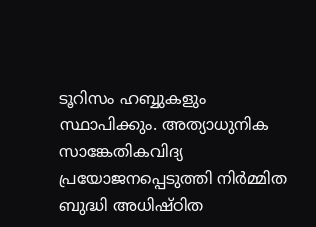ടൂറിസം ഹബ്ബുകളും സ്ഥാപിക്കും. അത്യാധുനിക സാങ്കേതികവിദ്യ പ്രയോജനപ്പെടുത്തി നിർമ്മിത ബുദ്ധി അധിഷ്ഠിത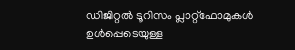ഡിജിറ്റൽ ടൂറിസം പ്ലാറ്റ്‌ഫോമുകൾ ഉൾപ്പെടെയുള്ള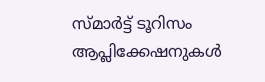സ്മാർട്ട് ടൂറിസം ആപ്ലിക്കേഷനുകൾ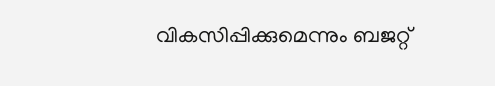വികസിപ്പിക്കുമെന്നും ബജറ്റ്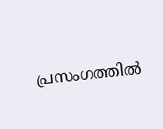പ്രസംഗത്തിൽ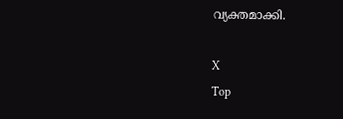വ്യക്തമാക്കി.

X
Top